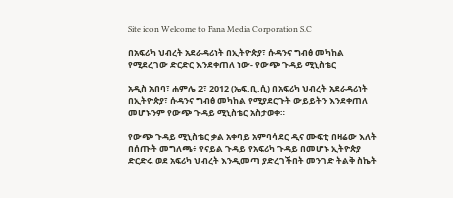Site icon Welcome to Fana Media Corporation S.C

በአፍሪካ ህብረት አደራዳሪነት በኢትዮጵያ፣ ሱዳንና ግብፅ መካከል የሚደረገው ድርድር እንደቀጠለ ነው- የውጭ ጉዳይ ሚኒስቴር

አዲስ አበባ፣ ሐምሌ 2፣ 2012 (ኤፍ.ቢ.ሲ) በአፍሪካ ህብረት አደራዳሪነት በኢትዮጵያ፣ ሱዳንና ግብፅ መካከል የሚያደርጉት ውይይትን እንደቀጠለ መሆኑንም የውጭ ጉዳይ ሚኒስቴር አስታወቀ።

የውጭ ጉዳይ ሚኒስቴር ቃል አቀባይ አምባሳደር ዲና ሙፍቲ በዛሬው እለት በሰጡት መግለጫ፥ የናይል ጉዳይ የአፍሪካ ጉዳይ በመሆኑ ኢትዮጵያ ድርድሩ ወደ አፍሪካ ህብረት እንዲመጣ ያድረገችበት መንገድ ትልቅ ስኬት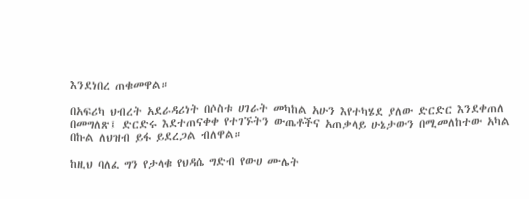እንደነበረ ጠቁመዋል።

በአፍሪካ ህብረት አደራዳሪነት በሶስቱ ሀገራት መካከል አሁን እየተካሄደ ያለው ድርድር እንደቀጠለ በመግለጽ፤ ድርድሩ እደተጠናቀቀ የተገኙትን ውጤቶችና አጠቃላይ ሁኔታውን በሚመለከተው አካል በኩል ለህዝብ ይፋ ይደረጋል ብለዋል።

ከዚህ ባለፈ ግን የታላቁ የህዳሴ ግድብ የውሀ ሙሌት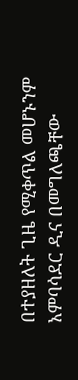በተያዘለት ጊዜ የሚቀጥል መሆኑንም አምባሳደር ዲና በመግለጫቸው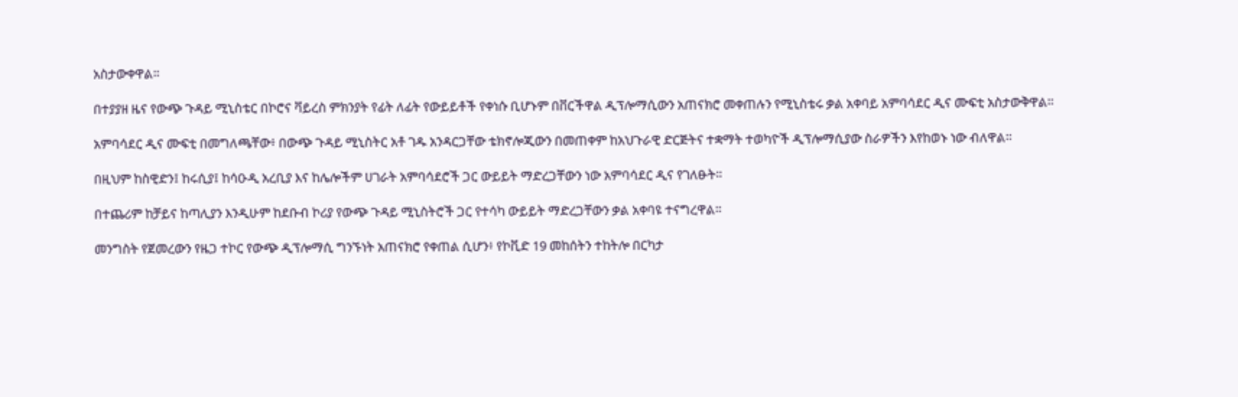አስታውቀዋል።

በተያያዘ ዜና የውጭ ጉዳይ ሚኒስቴር በኮሮና ቫይረስ ምክንያት የፊት ለፊት የውይይቶች የቀነሱ ቢሆኑም በቨርችዋል ዲፕሎማሲውን አጠናክሮ መቀጠሉን የሚኒስቴሩ ቃል አቀባይ አምባሳደር ዲና ሙፍቲ አስታውቅዋል።

አምባሳደር ዲና ሙፍቲ በመግለጫቸው፥ በውጭ ጉዳይ ሚኒስትር አቶ ገዱ አንዳርጋቸው ቴክኖሎጂውን በመጠቀም ከአህጉራዊ ድርጅትና ተቋማት ተወካዮች ዲፕሎማሲያው ስራዎችን እየከወኑ ነው ብለዋል።

በዚህም ከስዊድን፤ ከሩሲያ፤ ከሳዑዲ አረቢያ እና ከሌሎችም ሀገራት አምባሳደሮች ጋር ውይይት ማድረጋቸውን ነው አምባሳደር ዲና የገለፁት።

በተጨሪም ከቻይና ከጣሊያን እንዲሁም ከደቡብ ኮሪያ የውጭ ጉዳይ ሚኒስትሮች ጋር የተሳካ ውይይት ማድረጋቸውን ቃል አቀባዩ ተናግረዋል።

መንግስት የጀመረውን የዜጋ ተኮር የውጭ ዲፕሎማሲ ግንኙነት አጠናክሮ የቀጠል ሲሆን፥ የኮቪድ 19 መከሰትን ተከትሎ በርካታ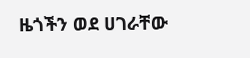ዜጎችን ወደ ሀገራቸው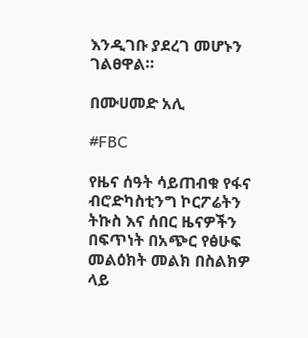እንዲገቡ ያደረገ መሆኑን ገልፀዋል።

በሙሀመድ አሊ

#FBC

የዜና ሰዓት ሳይጠብቁ የፋና ብሮድካስቲንግ ኮርፖሬትን ትኩስ እና ሰበር ዜናዎችን በፍጥነት በአጭር የፅሁፍ መልዕክት መልክ በስልክዎ ላይ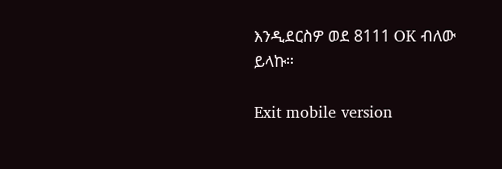እንዲደርስዎ ወደ 8111 OK ብለው ይላኩ።

Exit mobile version